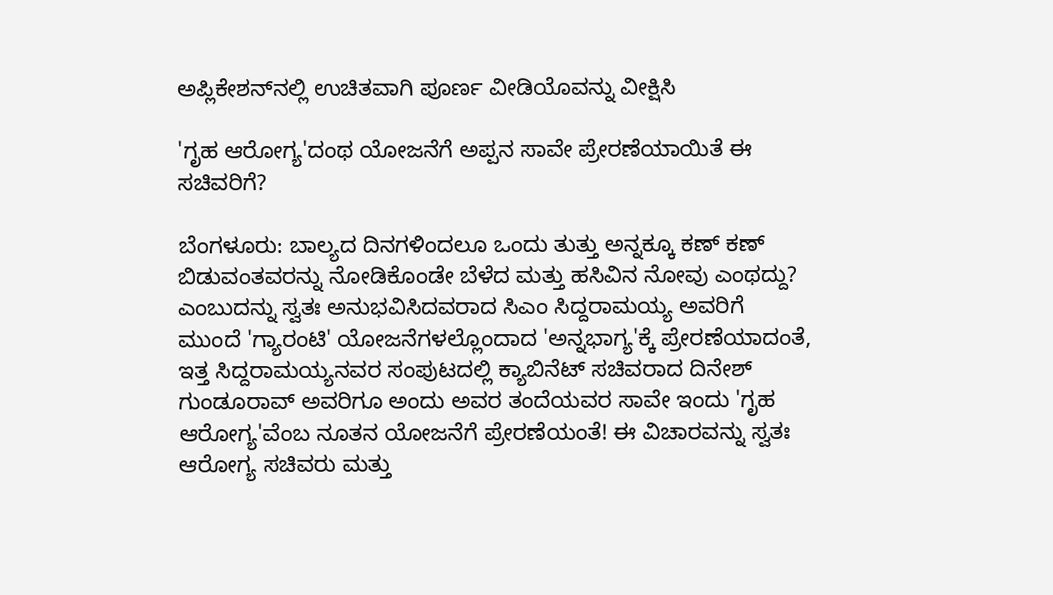ಅಪ್ಲಿಕೇಶನ್‌ನಲ್ಲಿ ಉಚಿತವಾಗಿ ಪೂರ್ಣ ವೀಡಿಯೊವನ್ನು ವೀಕ್ಷಿಸಿ

'ಗೃಹ ಆರೋಗ್ಯ'ದಂಥ ಯೋಜನೆಗೆ ಅಪ್ಪನ ಸಾವೇ ಪ್ರೇರಣೆಯಾಯಿತೆ ಈ ಸಚಿವರಿಗೆ?

ಬೆಂಗಳೂರು: ಬಾಲ್ಯದ ದಿನಗಳಿಂದಲೂ ಒಂದು ತುತ್ತು ಅನ್ನಕ್ಕೂ ಕಣ್ ಕಣ್ ಬಿಡುವಂತವರನ್ನು ನೋಡಿಕೊಂಡೇ ಬೆಳೆದ ಮತ್ತು ಹಸಿವಿನ ನೋವು ಎಂಥದ್ದು? ಎಂಬುದನ್ನು ಸ್ವತಃ ಅನುಭವಿಸಿದವರಾದ ಸಿಎಂ ಸಿದ್ದರಾಮಯ್ಯ ಅವರಿಗೆ ಮುಂದೆ 'ಗ್ಯಾರಂಟಿ' ಯೋಜನೆಗಳಲ್ಲೊಂದಾದ 'ಅನ್ನಭಾಗ್ಯ'ಕ್ಕೆ ಪ್ರೇರಣೆಯಾದಂತೆ, ಇತ್ತ ಸಿದ್ದರಾಮಯ್ಯನವರ ಸಂಪುಟದಲ್ಲಿ ಕ್ಯಾಬಿನೆಟ್ ಸಚಿವರಾದ ದಿನೇಶ್ ಗುಂಡೂರಾವ್ ಅವರಿಗೂ ಅಂದು ಅವರ ತಂದೆಯವರ ಸಾವೇ ಇಂದು 'ಗೃಹ ಆರೋಗ್ಯ'ವೆಂಬ ನೂತನ ಯೋಜನೆಗೆ ಪ್ರೇರಣೆಯಂತೆ! ಈ ವಿಚಾರವನ್ನು ಸ್ವತಃ ಆರೋಗ್ಯ ಸಚಿವರು ಮತ್ತು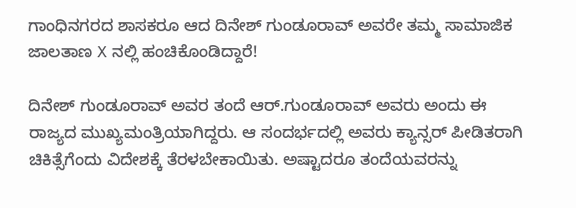ಗಾಂಧಿನಗರದ ಶಾಸಕರೂ ಆದ ದಿನೇಶ್ ಗುಂಡೂರಾವ್ ಅವರೇ ತಮ್ಮ ಸಾಮಾಜಿಕ ಜಾಲತಾಣ X ನಲ್ಲಿ ಹಂಚಿಕೊಂಡಿದ್ದಾರೆ!

ದಿನೇಶ್ ಗುಂಡೂರಾವ್ ಅವರ ತಂದೆ ಆರ್.ಗುಂಡೂರಾವ್ ಅವರು ಅಂದು ಈ ರಾಜ್ಯದ ಮುಖ್ಯಮಂತ್ರಿಯಾಗಿದ್ದರು. ಆ ಸಂದರ್ಭದಲ್ಲಿ ಅವರು ಕ್ಯಾನ್ಸರ್ ಪೀಡಿತರಾಗಿ ಚಿಕಿತ್ಸೆಗೆಂದು ವಿದೇಶಕ್ಕೆ ತೆರಳಬೇಕಾಯಿತು. ಅಷ್ಟಾದರೂ ತಂದೆಯವರನ್ನು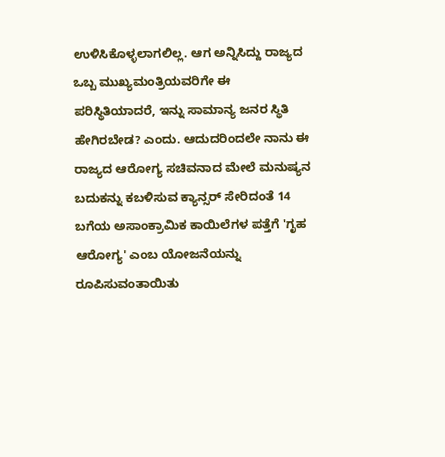ಉಳಿಸಿಕೊಳ್ಳಲಾಗಲಿಲ್ಲ. ಆಗ ಅನ್ನಿಸಿದ್ದು ರಾಜ್ಯದ ಒಬ್ಬ ಮುಖ್ಯಮಂತ್ರಿಯವರಿಗೇ ಈ ಪರಿಸ್ಥಿತಿಯಾದರೆ, ಇನ್ನು ಸಾಮಾನ್ಯ ಜನರ ಸ್ಥಿತಿ ಹೇಗಿರಬೇಡ? ಎಂದು. ಆದುದರಿಂದಲೇ ನಾನು ಈ ರಾಜ್ಯದ ಆರೋಗ್ಯ ಸಚಿವನಾದ ಮೇಲೆ ಮನುಷ್ಯನ ಬದುಕನ್ನು ಕಬಳಿಸುವ ಕ್ಯಾನ್ಸರ್‌ ಸೇರಿದಂತೆ 14 ಬಗೆಯ ಅಸಾಂಕ್ರಾಮಿಕ ಕಾಯಿಲೆಗಳ ಪತ್ತೆಗೆ 'ಗೃಹ ಆರೋಗ್ಯ' ಎಂಬ ಯೋಜನೆಯನ್ನು ರೂಪಿಸುವಂತಾಯಿತು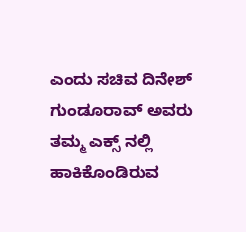ಎಂದು ಸಚಿವ ದಿನೇಶ್ ಗುಂಡೂರಾವ್ ಅವರು ತಮ್ಮ ಎಕ್ಸ್ ನಲ್ಲಿ ಹಾಕಿಕೊಂಡಿರುವ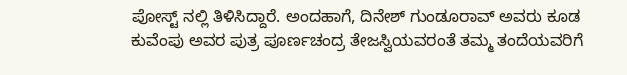ಪೋಸ್ಟ್ ನಲ್ಲಿ ತಿಳಿಸಿದ್ದಾರೆ. ಅಂದಹಾಗೆ, ದಿನೇಶ್ ಗುಂಡೂರಾವ್ ಅವರು ಕೂಡ ಕುವೆಂಪು ಅವರ ಪುತ್ರ ಪೂರ್ಣಚಂದ್ರ ತೇಜಸ್ವಿಯವರಂತೆ ತಮ್ಮ ತಂದೆಯವರಿಗೆ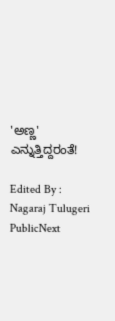'ಅಣ್ಣ' ಎನ್ನುತ್ತಿದ್ದರಂತೆ!

Edited By : Nagaraj Tulugeri
PublicNext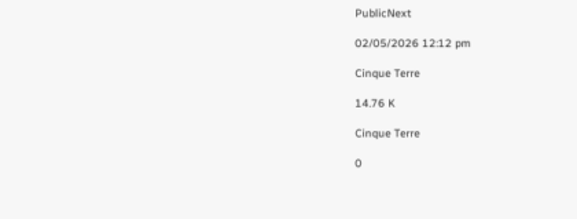PublicNext

02/05/2026 12:12 pm

Cinque Terre

14.76 K

Cinque Terre

0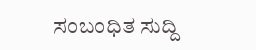ಸಂಬಂಧಿತ ಸುದ್ದಿ